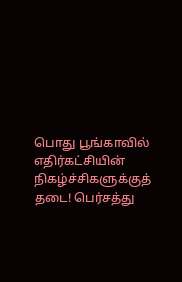பொது பூங்காவில் எதிர்கட்சியின் நிகழ்ச்சிகளுக்குத் தடை! பெர்சத்து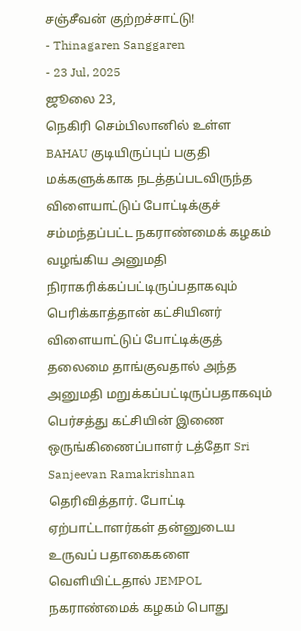சஞ்சீவன் குற்றச்சாட்டு!
- Thinagaren Sanggaren
- 23 Jul, 2025
ஜூலை 23,
நெகிரி செம்பிலானில் உள்ள BAHAU குடியிருப்புப் பகுதி மக்களுக்காக நடத்தப்படவிருந்த விளையாட்டுப் போட்டிக்குச் சம்மந்தப்பட்ட நகராண்மைக் கழகம் வழங்கிய அனுமதி நிராகரிக்கப்பட்டிருப்பதாகவும் பெரிக்காத்தான் கட்சியினர் விளையாட்டுப் போட்டிக்குத் தலைமை தாங்குவதால் அந்த அனுமதி மறுக்கப்பட்டிருப்பதாகவும் பெர்சத்து கட்சியின் இணை ஒருங்கிணைப்பாளர் டத்தோ Sri Sanjeevan Ramakrishnan தெரிவித்தார். போட்டி ஏற்பாட்டாளர்கள் தன்னுடைய உருவப் பதாகைகளை வெளியிட்டதால் JEMPOL நகராண்மைக் கழகம் பொது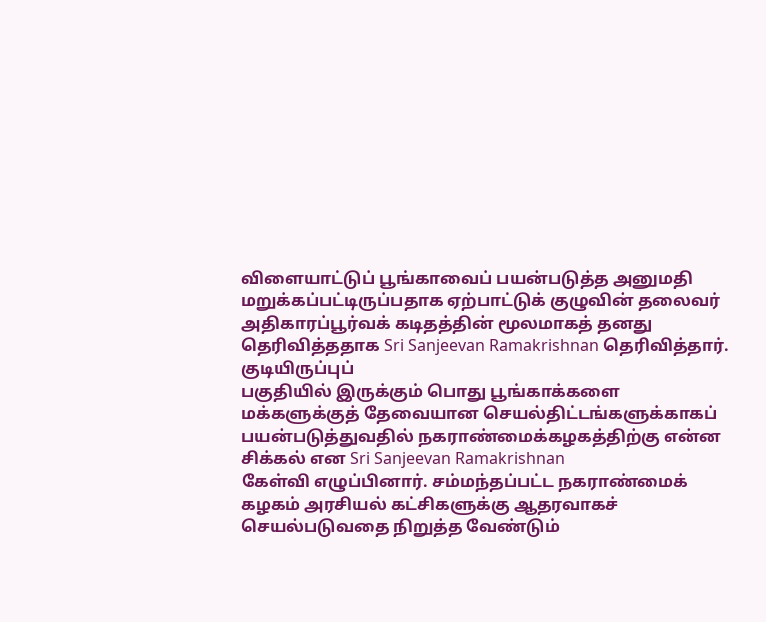விளையாட்டுப் பூங்காவைப் பயன்படுத்த அனுமதி மறுக்கப்பட்டிருப்பதாக ஏற்பாட்டுக் குழுவின் தலைவர் அதிகாரப்பூர்வக் கடிதத்தின் மூலமாகத் தனது தெரிவித்ததாக Sri Sanjeevan Ramakrishnan தெரிவித்தார்.
குடியிருப்புப்
பகுதியில் இருக்கும் பொது பூங்காக்களை மக்களுக்குத் தேவையான செயல்திட்டங்களுக்காகப்
பயன்படுத்துவதில் நகராண்மைக்கழகத்திற்கு என்ன சிக்கல் என Sri Sanjeevan Ramakrishnan
கேள்வி எழுப்பினார். சம்மந்தப்பட்ட நகராண்மைக் கழகம் அரசியல் கட்சிகளுக்கு ஆதரவாகச்
செயல்படுவதை நிறுத்த வேண்டும்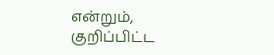என்றும், குறிப்பிட்ட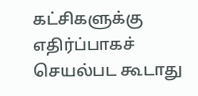கட்சிகளுக்கு
எதிர்ப்பாகச் செயல்பட கூடாது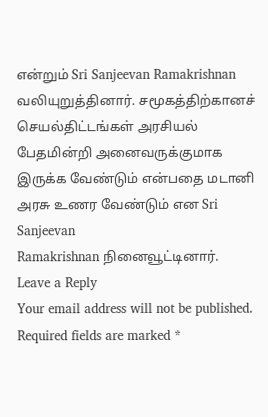என்றும் Sri Sanjeevan Ramakrishnan வலியுறுத்தினார். சமூகத்திற்கானச் செயல்திட்டங்கள் அரசியல் பேதமின்றி அனைவருக்குமாக
இருக்க வேண்டும் என்பதை மடானி அரசு உணர வேண்டும் என Sri Sanjeevan
Ramakrishnan நினைவூட்டினார்.
Leave a Reply
Your email address will not be published. Required fields are marked *